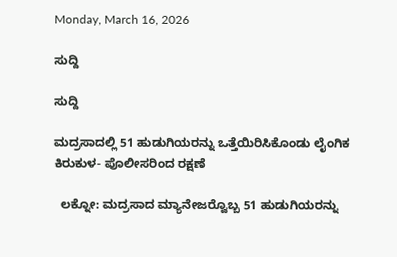Monday, March 16, 2026

ಸುದ್ದಿ

ಸುದ್ದಿ

ಮದ್ರಸಾದಲ್ಲಿ 51 ಹುಡುಗಿಯರನ್ನು ಒತ್ತೆಯಿರಿಸಿಕೊಂಡು ಲೈಂಗಿಕ ಕಿರುಕುಳ- ಪೊಲೀಸರಿಂದ ರಕ್ಷಣೆ

  ಲಕ್ನೋ: ಮದ್ರಸಾದ ಮ್ಯಾನೇಜರ್‍ವೊಬ್ಬ 51 ಹುಡುಗಿಯರನ್ನು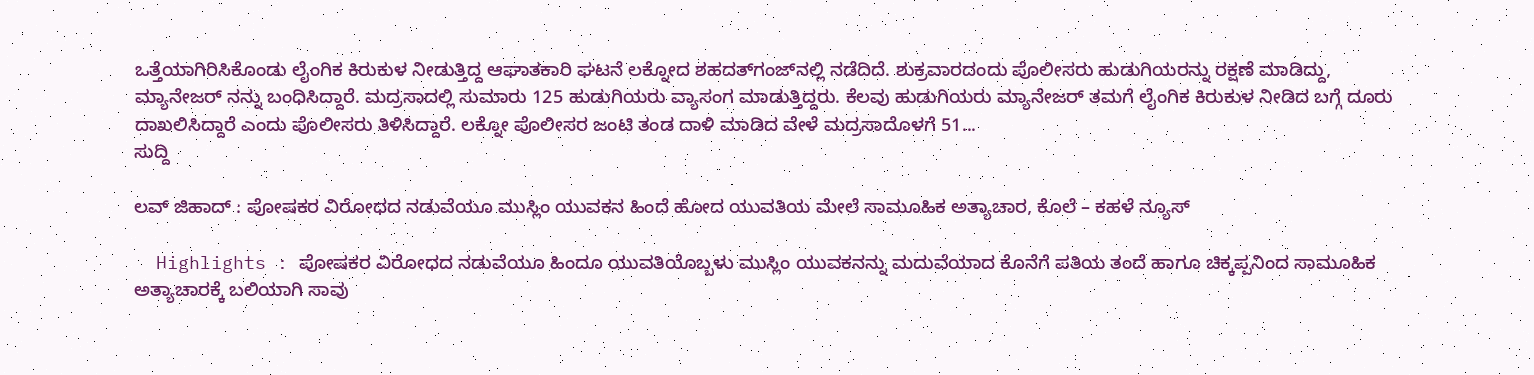ಒತ್ತೆಯಾಗಿರಿಸಿಕೊಂಡು ಲೈಂಗಿಕ ಕಿರುಕುಳ ನೀಡುತ್ತಿದ್ದ ಆಘಾತಕಾರಿ ಘಟನೆ ಲಕ್ನೋದ ಶಹದತ್‍ಗಂಜ್‍ನಲ್ಲಿ ನಡೆದಿದೆ. ಶುಕ್ರವಾರದಂದು ಪೊಲೀಸರು ಹುಡುಗಿಯರನ್ನು ರಕ್ಷಣೆ ಮಾಡಿದ್ದು, ಮ್ಯಾನೇಜರ್ ನನ್ನು ಬಂಧಿಸಿದ್ದಾರೆ. ಮದ್ರಸಾದಲ್ಲಿ ಸುಮಾರು 125 ಹುಡುಗಿಯರು ವ್ಯಾಸಂಗ ಮಾಡುತ್ತಿದ್ದರು. ಕೆಲವು ಹುಡುಗಿಯರು ಮ್ಯಾನೇಜರ್ ತಮಗೆ ಲೈಂಗಿಕ ಕಿರುಕುಳ ನೀಡಿದ ಬಗ್ಗೆ ದೂರು ದಾಖಲಿಸಿದ್ದಾರೆ ಎಂದು ಪೊಲೀಸರು ತಿಳಿಸಿದ್ದಾರೆ. ಲಕ್ನೋ ಪೊಲೀಸರ ಜಂಟಿ ತಂಡ ದಾಳಿ ಮಾಡಿದ ವೇಳೆ ಮದ್ರಸಾದೊಳಗೆ 51...
ಸುದ್ದಿ

ಲವ್ ಜಿಹಾದ್ : ಪೋಷಕರ ವಿರೋಧದ ನಡುವೆಯೂ ಮುಸ್ಲಿಂ ಯುವಕನ ಹಿಂದೆ ಹೋದ ಯುವತಿಯ ಮೇಲೆ ಸಾಮೂಹಿಕ ಅತ್ಯಾಚಾರ, ಕೊಲೆ – ಕಹಳೆ ನ್ಯೂಸ್

  Highlights : ಪೋಷಕರ ವಿರೋಧದ ನಡುವೆಯೂ ಹಿಂದೂ ಯುವತಿಯೊಬ್ಬಳು ಮುಸ್ಲಿಂ ಯುವಕನನ್ನು ಮದುವೆಯಾದ ಕೊನೆಗೆ ಪತಿಯ ತಂದೆ ಹಾಗೂ ಚಿಕ್ಕಪ್ಪನಿಂದ ಸಾಮೂಹಿಕ ಅತ್ಯಾಚಾರಕ್ಕೆ ಬಲಿಯಾಗಿ ಸಾವು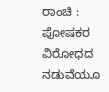ರಾಂಚಿ : ಪೋಷಕರ ವಿರೋಧದ ನಡುವೆಯೂ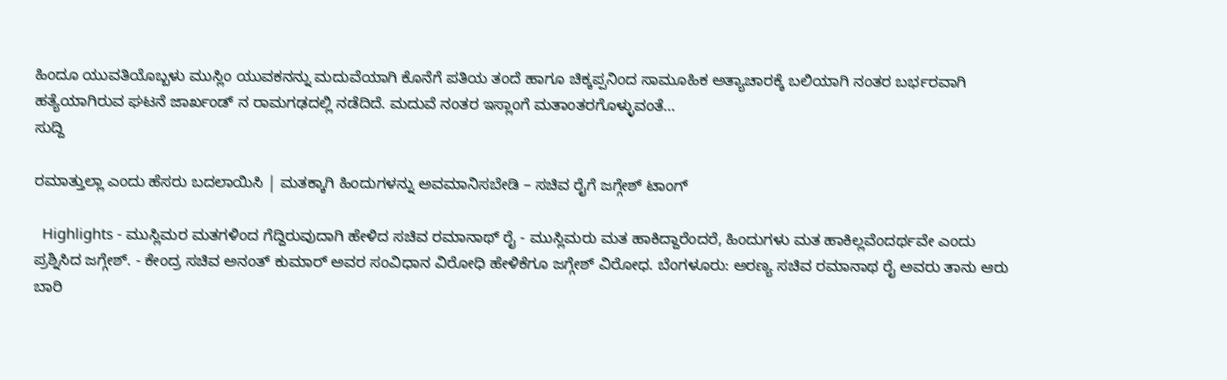ಹಿಂದೂ ಯುವತಿಯೊಬ್ಬಳು ಮುಸ್ಲಿಂ ಯುವಕನನ್ನು ಮದುವೆಯಾಗಿ ಕೊನೆಗೆ ಪತಿಯ ತಂದೆ ಹಾಗೂ ಚಿಕ್ಕಪ್ಪನಿಂದ ಸಾಮೂಹಿಕ ಅತ್ಯಾಚಾರಕ್ಕೆ ಬಲಿಯಾಗಿ ನಂತರ ಬರ್ಭರವಾಗಿ ಹತ್ಯೆಯಾಗಿರುವ ಘಟನೆ ಜಾರ್ಖಂಡ್ ನ ರಾಮಗಢದಲ್ಲಿ ನಡೆದಿದೆ. ಮದುವೆ ನಂತರ ಇಸ್ಲಾಂಗೆ ಮತಾಂತರಗೊಳ್ಳುವಂತೆ...
ಸುದ್ದಿ

ರಮಾತ್ತುಲ್ಲಾ ಎಂದು ಹೆಸರು ಬದಲಾಯಿಸಿ | ಮತಕ್ಕಾಗಿ ಹಿಂದುಗಳನ್ನು ಅವಮಾನಿಸಬೇಡಿ – ಸಚಿವ ರೈಗೆ ಜಗ್ಗೇಶ್ ಟಾಂಗ್

  Highlights - ಮುಸ್ಲಿಮರ ಮತಗಳಿಂದ ಗೆದ್ದಿರುವುದಾಗಿ ಹೇಳಿದ ಸಚಿವ ರಮಾನಾಥ್ ರೈ - ಮುಸ್ಲಿಮರು ಮತ ಹಾಕಿದ್ದಾರೆಂದರೆ, ಹಿಂದುಗಳು ಮತ ಹಾಕಿಲ್ಲವೆಂದರ್ಥವೇ ಎಂದು ಪ್ರಶ್ನಿಸಿದ ಜಗ್ಗೇಶ್. - ಕೇಂದ್ರ ಸಚಿವ ಅನಂತ್ ಕುಮಾರ್ ಅವರ ಸಂವಿಧಾನ ವಿರೋಧಿ ಹೇಳಿಕೆಗೂ ಜಗ್ಗೇಶ್ ವಿರೋಧ. ಬೆಂಗಳೂರು: ಅರಣ್ಯ ಸಚಿವ ರಮಾನಾಥ ರೈ ಅವರು ತಾನು ಆರು ಬಾರಿ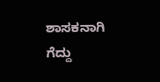ಶಾಸಕನಾಗಿ ಗೆದ್ದು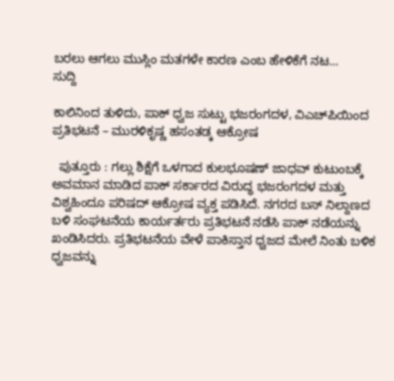ಬರಲು ಆಗಲು ಮುಸ್ಲಿಂ ಮತಗಳೇ ಕಾರಣ ಎಂಬ ಹೇಳಿಕೆಗೆ ನಟ...
ಸುದ್ದಿ

ಕಾಲಿನಿಂದ ತುಳಿದು, ಪಾಕ್ ಧ್ವಜ ಸುಟ್ಟು ಭಜರಂಗದಳ, ವಿಎಚ್‍ಪಿಯಿಂದ ಪ್ರತಿಭಟನೆ – ಮುರಳಿಕೃಷ್ಣ ಹಸಂತಡ್ಕ ಆಕ್ರೋಷ

  ಪುತ್ತೂರು : ಗಲ್ಲು ಶಿಕ್ಷೆಗೆ ಒಳಗಾದ ಕುಲಭೂಷಣ್ ಜಾಧವ್ ಕುಟುಂಬಕ್ಕೆ ಅವಮಾನ ಮಾಡಿದ ಪಾಕ್ ಸರ್ಕಾರದ ವಿರುದ್ಧ ಭಜರಂಗದಳ ಮತ್ತು ವಿಶ್ವಹಿಂದೂ ಪರಿಷದ್ ಆಕ್ರೋಷ ವ್ಯಕ್ತ ಪಡಿಸಿದೆ. ನಗರದ ಬಸ್ ನಿಲ್ದಾಣದ ಬಳಿ ಸಂಘಟನೆಯ ಕಾರ್ಯರ್ತರು ಪ್ರತಿಭಟನೆ ನಡೆಸಿ ಪಾಕ್ ನಡೆಯನ್ನು ಖಂಡಿಸಿದರು. ಪ್ರತಿಭಟನೆಯ ವೇಳೆ ಪಾಕಿಸ್ತಾನ ಧ್ವಜದ ಮೇಲೆ ನಿಂತು ಬಳಿಕ ಧ್ವಜವನ್ನು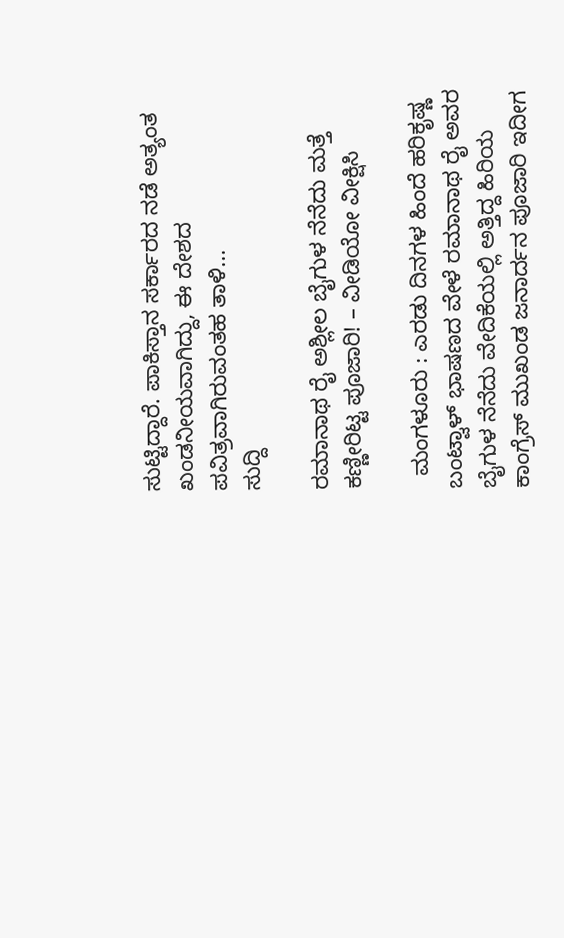ಸುಟ್ಟಿದ್ದಾರೆ. ಪಾಕಿಸ್ತಾನ ಸರ್ಕಾರದ ನಡೆ ಅತ್ಯಂತ ಖಂಡನೀಯವಾಗಿದ್ದು, ಈ ದೇಶದ ಪವಿತ್ರವಾಗಿರುವಂತಹ ತಾಳಿ...
ಸುದ್ದಿ

ರಮಾನಾಥ ರೈ ಅಶ್ಲೀಲ ಬೈಗುಳ ನೆನೆದು ಮತ್ತೆ ಕಣ್ಣೀರಿಟ್ಟ ಪೂಜಾರಿ! – ವೀಡಿಯೋ ವೀಕ್ಷಿಸಿ

  ಮಂಗಳೂರು : ಎರಡು ದಿನಗಳ ಹಿಂದೆ ಹರಿಕೃಷ್ಣ ಬಂಟ್ವಾಳ್ ಭಾಷಣದ ವೇಳೆ ರಮಾನಾಥ ರೈ ಅವರ ಬೈಗುಳ ನೆನೆದು ವೇದಿಕೆಯಲ್ಲಿ ಅತ್ತಿದ್ದ ಹಿರಿಯ ಕಾಂಗ್ರೆಸ್ ಮುಖಂಡ ಜನಾರ್ದನ ಪೂಜಾರಿ ಇದೀಗ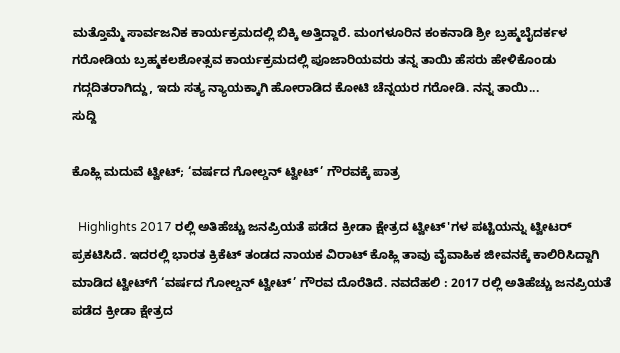ಮತ್ತೊಮ್ಮೆ ಸಾರ್ವಜನಿಕ ಕಾರ್ಯಕ್ರಮದಲ್ಲಿ ಬಿಕ್ಕಿ ಅತ್ತಿದ್ದಾರೆ. ಮಂಗಳೂರಿನ ಕಂಕನಾಡಿ ಶ್ರೀ ಬ್ರಹ್ಮಬೈದರ್ಕಳ ಗರೋಡಿಯ ಬ್ರಹ್ಮಕಲಶೋತ್ಸವ ಕಾರ್ಯಕ್ರಮದಲ್ಲಿ ಪೂಜಾರಿಯವರು ತನ್ನ ತಾಯಿ ಹೆಸರು ಹೇಳಿಕೊಂಡು ಗದ್ಗದಿತರಾಗಿದ್ದು, ಇದು ಸತ್ಯ ನ್ಯಾಯಕ್ಕಾಗಿ ಹೋರಾಡಿದ ಕೋಟಿ ಚೆನ್ನಯರ ಗರೋಡಿ. ನನ್ನ ತಾಯಿ...
ಸುದ್ದಿ

ಕೊಹ್ಲಿ ಮದುವೆ ಟ್ವೀಟ್; ‘ವರ್ಷದ ಗೋಲ್ಡನ್ ಟ್ವೀಟ್’ ಗೌರವಕ್ಕೆ ಪಾತ್ರ

  Highlights 2017 ರಲ್ಲಿ ಅತಿಹೆಚ್ಚು ಜನಪ್ರಿಯತೆ ಪಡೆದ ಕ್ರೀಡಾ ಕ್ಷೇತ್ರದ ಟ್ವೀಟ್‌'ಗಳ ಪಟ್ಟಿಯನ್ನು ಟ್ವೀಟರ್ ಪ್ರಕಟಿಸಿದೆ. ಇದರಲ್ಲಿ ಭಾರತ ಕ್ರಿಕೆಟ್ ತಂಡದ ನಾಯಕ ವಿರಾಟ್ ಕೊಹ್ಲಿ ತಾವು ವೈವಾಹಿಕ ಜೀವನಕ್ಕೆ ಕಾಲಿರಿಸಿದ್ದಾಗಿ ಮಾಡಿದ ಟ್ವೀಟ್‌ಗೆ ‘ವರ್ಷದ ಗೋಲ್ಡನ್ ಟ್ವೀಟ್’ ಗೌರವ ದೊರೆತಿದೆ. ನವದೆಹಲಿ : 2017 ರಲ್ಲಿ ಅತಿಹೆಚ್ಚು ಜನಪ್ರಿಯತೆ ಪಡೆದ ಕ್ರೀಡಾ ಕ್ಷೇತ್ರದ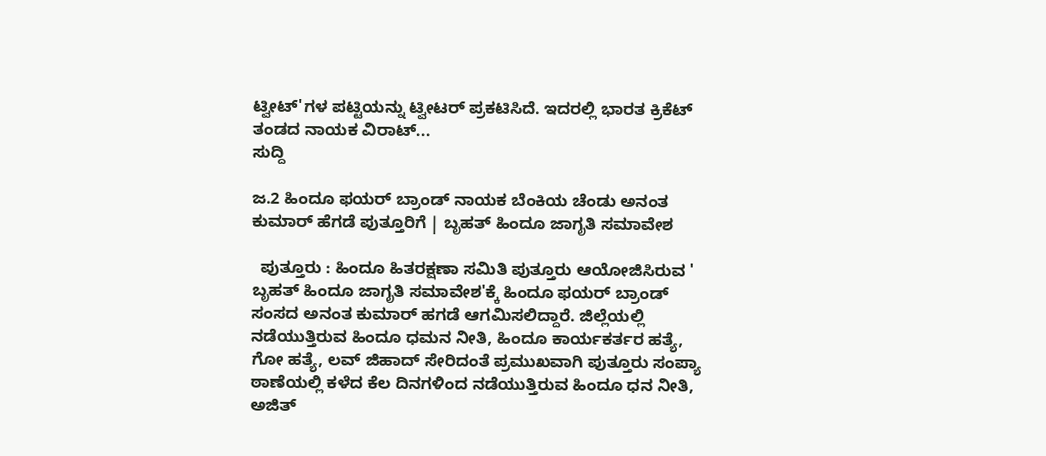ಟ್ವೀಟ್‌'ಗಳ ಪಟ್ಟಿಯನ್ನು ಟ್ವೀಟರ್ ಪ್ರಕಟಿಸಿದೆ. ಇದರಲ್ಲಿ ಭಾರತ ಕ್ರಿಕೆಟ್ ತಂಡದ ನಾಯಕ ವಿರಾಟ್...
ಸುದ್ದಿ

ಜ.2 ಹಿಂದೂ ಫಯರ್ ಬ್ರಾಂಡ್ ನಾಯಕ ಬೆಂಕಿಯ ಚೆಂಡು ಅನಂತ ಕುಮಾರ್ ಹೆಗಡೆ ಪುತ್ತೂರಿಗೆ | ಬೃಹತ್ ಹಿಂದೂ ಜಾಗೃತಿ ಸಮಾವೇಶ

  ಪುತ್ತೂರು : ಹಿಂದೂ ಹಿತರಕ್ಷಣಾ ಸಮಿತಿ ಪುತ್ತೂರು ಆಯೋಜಿಸಿರುವ ' ಬೃಹತ್ ಹಿಂದೂ ಜಾಗೃತಿ ಸಮಾವೇಶ'ಕ್ಕೆ ಹಿಂದೂ ಫಯರ್ ಬ್ರಾಂಡ್ ಸಂಸದ ಅನಂತ ಕುಮಾರ್ ಹಗಡೆ ಆಗಮಿಸಲಿದ್ದಾರೆ. ಜಿಲ್ಲೆಯಲ್ಲಿ ನಡೆಯುತ್ತಿರುವ ಹಿಂದೂ ಧಮನ ನೀತಿ, ಹಿಂದೂ ಕಾರ್ಯಕರ್ತರ ಹತ್ಯೆ, ಗೋ ಹತ್ಯೆ, ಲವ್ ಜಿಹಾದ್ ಸೇರಿದಂತೆ ಪ್ರಮುಖವಾಗಿ ಪುತ್ತೂರು ಸಂಪ್ಯಾ ಠಾಣೆಯಲ್ಲಿ ಕಳೆದ ಕೆಲ ದಿನಗಳಿಂದ ನಡೆಯುತ್ತಿರುವ ಹಿಂದೂ ಧನ ನೀತಿ, ಅಜಿತ್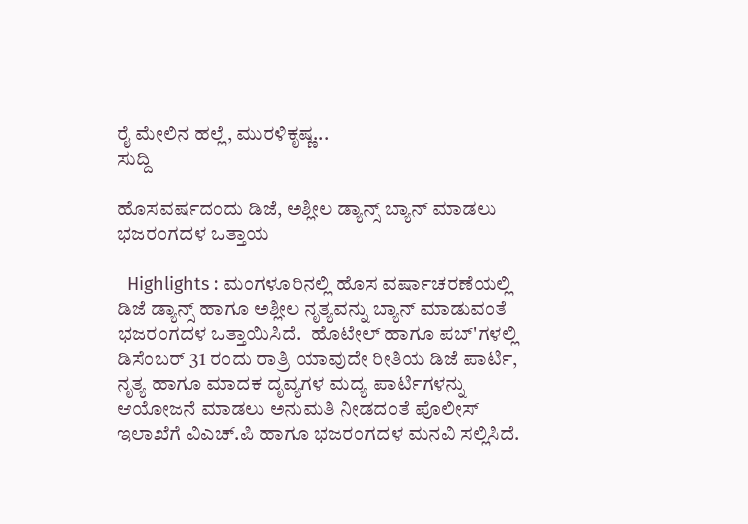ರೈ ಮೇಲಿನ ಹಲ್ಲೆ, ಮುರಳಿಕೃಷ್ಣ...
ಸುದ್ದಿ

ಹೊಸವರ್ಷದಂದು ಡಿಜೆ, ಅಶ್ಲೀಲ ಡ್ಯಾನ್ಸ್ ಬ್ಯಾನ್ ಮಾಡಲು ಭಜರಂಗದಳ ಒತ್ತಾಯ

  Highlights : ಮಂಗಳೂರಿನಲ್ಲಿ ಹೊಸ ವರ್ಷಾಚರಣೆಯಲ್ಲಿ ಡಿಜೆ ಡ್ಯಾನ್ಸ್ ಹಾಗೂ ಅಶ್ಲೀಲ ನೃತ್ಯವನ್ನು ಬ್ಯಾನ್ ಮಾಡುವಂತೆ ಭಜರಂಗದಳ ಒತ್ತಾಯಿಸಿದೆ.  ಹೊಟೇಲ್ ಹಾಗೂ ಪಬ್'ಗಳಲ್ಲಿ ಡಿಸೆಂಬರ್ 31 ರಂದು ರಾತ್ರಿ ಯಾವುದೇ ರೀತಿಯ ಡಿಜೆ ಪಾರ್ಟಿ, ನೃತ್ಯ ಹಾಗೂ ಮಾದಕ ದೃವ್ಯಗಳ ಮದ್ಯ ಪಾರ್ಟಿಗಳನ್ನು ಆಯೋಜನೆ ಮಾಡಲು ಅನುಮತಿ ನೀಡದಂತೆ ಪೊಲೀಸ್ ಇಲಾಖೆಗೆ ವಿಎಚ್.ಪಿ ಹಾಗೂ ಭಜರಂಗದಳ ಮನವಿ ಸಲ್ಲಿಸಿದೆ.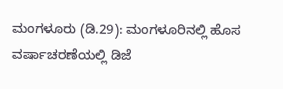ಮಂಗಳೂರು (ಡಿ.29): ಮಂಗಳೂರಿನಲ್ಲಿ ಹೊಸ ವರ್ಷಾಚರಣೆಯಲ್ಲಿ ಡಿಜೆ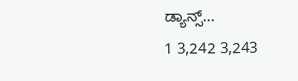ಡ್ಯಾನ್ಸ್...
1 3,242 3,243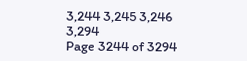3,244 3,245 3,246 3,294
Page 3244 of 3294